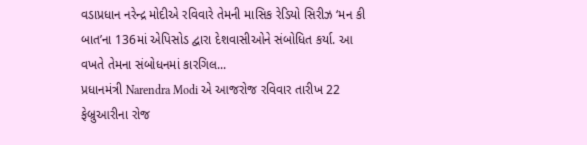વડાપ્રધાન નરેન્દ્ર મોદીએ રવિવારે તેમની માસિક રેડિયો સિરીઝ ‘મન કી બાત’ના 136માં એપિસોડ દ્વારા દેશવાસીઓને સંબોધિત કર્યા. આ વખતે તેમના સંબોધનમાં કારગિલ...
પ્રધાનમંત્રી Narendra Modi એ આજરોજ રવિવાર તારીખ 22 ફેબ્રુઆરીના રોજ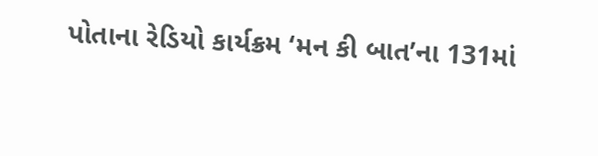પોતાના રેડિયો કાર્યક્રમ ‘મન કી બાત’ના 131માં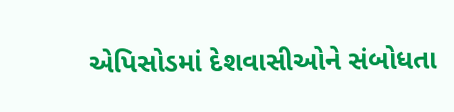એપિસોડમાં દેશવાસીઓને સંબોધતા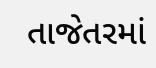તાજેતરમાં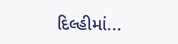દિલ્હીમાં...